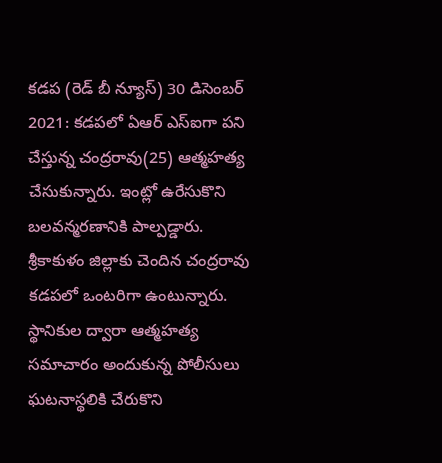కడప (రెడ్ బీ న్యూస్) 30 డిసెంబర్ 2021: కడపలో ఏఆర్ ఎస్ఐగా పని చేస్తున్న చంద్రరావు(25) ఆత్మహత్య చేసుకున్నారు. ఇంట్లో ఉరేసుకొని బలవన్మరణానికి పాల్పడ్డారు. శ్రీకాకుళం జిల్లాకు చెందిన చంద్రరావు కడపలో ఒంటరిగా ఉంటున్నారు. స్థానికుల ద్వారా ఆత్మహత్య సమాచారం అందుకున్న పోలీసులు ఘటనాస్థలికి చేరుకొని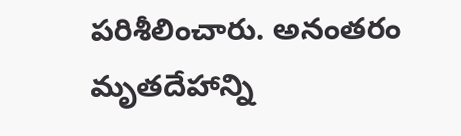పరిశీలించారు. అనంతరం మృతదేహాన్ని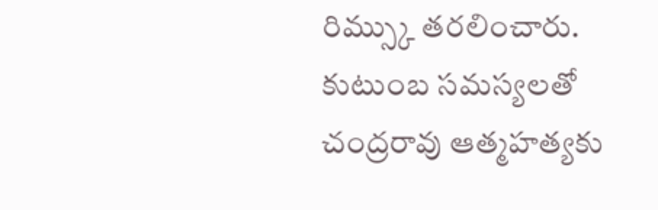రిమ్స్కు తరలించారు. కుటుంబ సమస్యలతో చంద్రరావు ఆత్మహత్యకు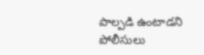పాల్పడి ఉంటాడని పోలీసులు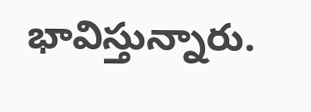భావిస్తున్నారు.